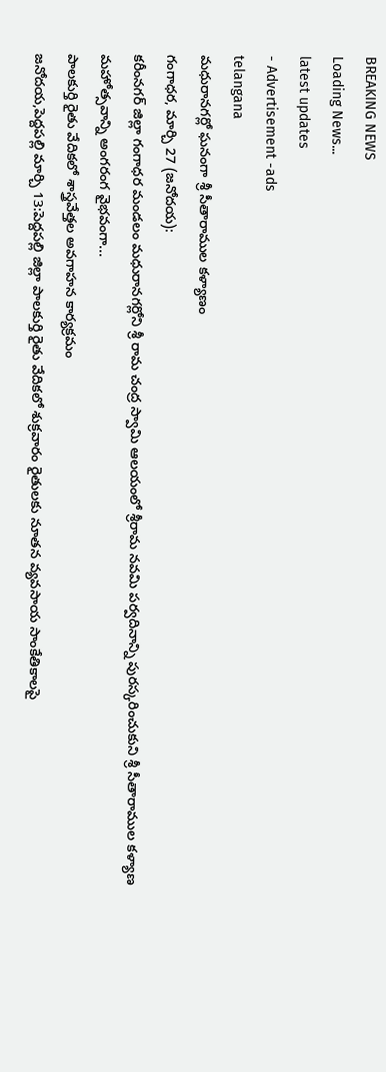BREAKING NEWS
Loading News...
latest updates
- Advertisement -ads
telangana
మధురానగర్లో ఘనంగా శ్రీ సీతారాముల కళ్యాణం
గంగాధర, మార్చి 27 (జనోదయ):
కరీంనగర్ జిల్లా గంగాధర మండలం మధురానగర్లోని శ్రీ రామ చంద్ర స్వామి ఆలయంలో శ్రీరామ నవమి పర్వదినాన్ని పురస్కరించుకుని శ్రీ సీతారాముల కళ్యాణ మహోత్సవాన్ని అంగరంగ వైభవంగా...
పాలకుర్తి రైతు వేదికలో శాస్త్రవేత్తల అవగాహన కార్యక్రమం
జనోదయ,పెద్దపల్లి మార్చి 13:పెద్దపల్లి జిల్లా పాలకుర్తి రైతు వేదికలో శుక్రవారం రైతులకు నూతన వ్యవసాయ సాంకేతికాలపై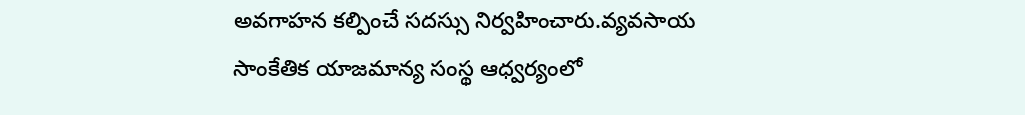అవగాహన కల్పించే సదస్సు నిర్వహించారు.వ్యవసాయ సాంకేతిక యాజమాన్య సంస్థ ఆధ్వర్యంలో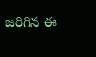జరిగిన ఈ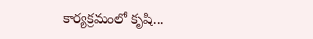కార్యక్రమంలో కృషి...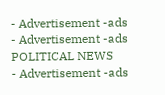- Advertisement -ads
- Advertisement -ads
POLITICAL NEWS
- Advertisement -ads